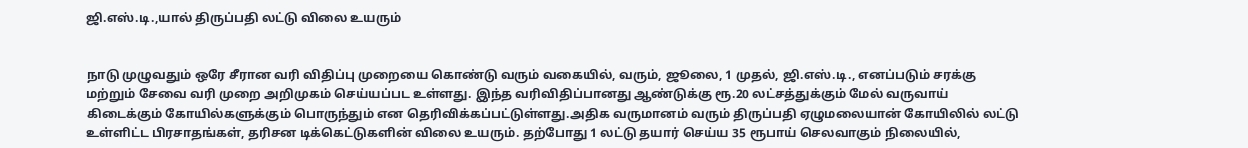ஜி.எஸ்.டி.,யால் திருப்பதி லட்டு விலை உயரும்


நாடு முழுவதும் ஒரே சீரான வரி விதிப்பு முறையை கொண்டு வரும் வகையில், வரும், ஜூலை, 1 முதல், ஜி.எஸ்.டி., எனப்படும் சரக்கு மற்றும் சேவை வரி முறை அறிமுகம் செய்யப்பட உள்ளது. இந்த வரிவிதிப்பானது ஆண்டுக்கு ரூ.20 லட்சத்துக்கும் மேல் வருவாய் கிடைக்கும் கோயில்களுக்கும் பொருந்தும் என தெரிவிக்கப்பட்டுள்ளது.அதிக வருமானம் வரும் திருப்பதி ஏழுமலையான் கோயிலில் லட்டு உள்ளிட்ட பிரசாதங்கள், தரிசன டிக்கெட்டுகளின் விலை உயரும். தற்போது 1 லட்டு தயார் செய்ய 35 ரூபாய் செலவாகும் நிலையில்,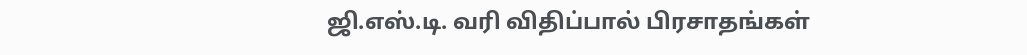ஜி.எஸ்.டி. வரி விதிப்பால் பிரசாதங்கள்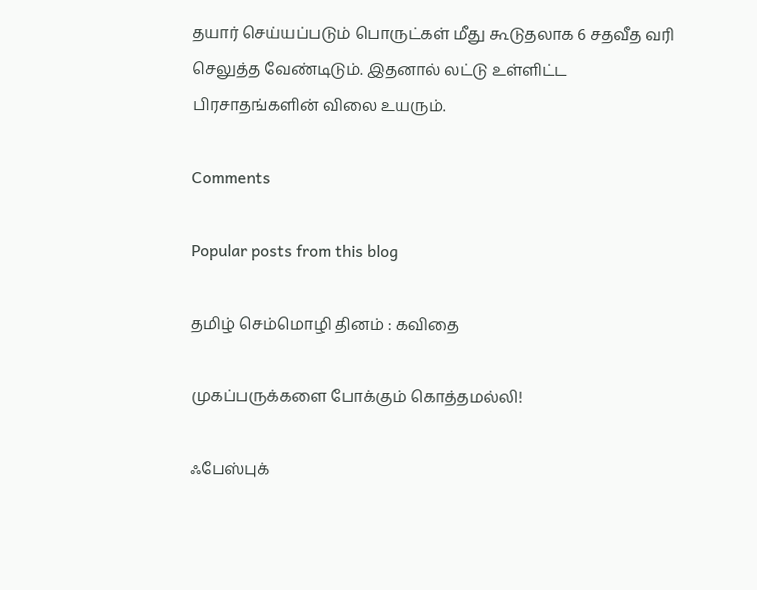தயார் செய்யப்படும் பொருட்கள் மீது கூடுதலாக 6 சதவீத வரி செலுத்த வேண்டிடும். இதனால் லட்டு உள்ளிட்ட பிரசாதங்களின் விலை உயரும்.

Comments

Popular posts from this blog

தமிழ் செம்மொழி தினம் : கவிதை

முகப்பருக்களை போக்கும் கொத்தமல்லி!

ஃபேஸ்புக்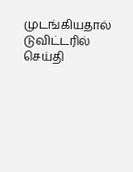முடங்கியதால் டுவிட்டரில் செய்தி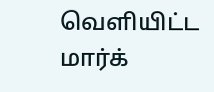வெளியிட்ட மார்க்